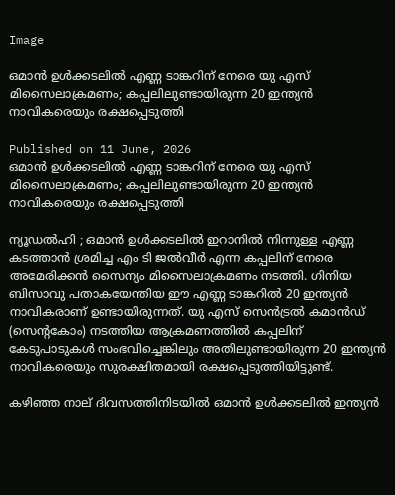Image

ഒമാൻ ഉൾക്കടലിൽ എണ്ണ ടാങ്കറിന് നേരെ യു എസ് മിസൈലാക്രമണം; കപ്പലിലുണ്ടായിരുന്ന 20 ഇന്ത്യൻ നാവികരെയും രക്ഷപ്പെടുത്തി

Published on 11 June, 2026
ഒമാൻ ഉൾക്കടലിൽ എണ്ണ ടാങ്കറിന് നേരെ യു എസ് മിസൈലാക്രമണം; കപ്പലിലുണ്ടായിരുന്ന 20 ഇന്ത്യൻ നാവികരെയും രക്ഷപ്പെടുത്തി

ന്യൂഡൽഹി ; ഒമാൻ ഉൾക്കടലിൽ ഇറാനിൽ നിന്നുള്ള എണ്ണ കടത്താൻ ശ്രമിച്ച എം ടി ജൽവീർ എന്ന കപ്പലിന് നേരെ അമേരിക്കൻ സൈന്യം മിസൈലാക്രമണം നടത്തി. ഗിനിയ ബിസാവു പതാകയേന്തിയ ഈ എണ്ണ ടാങ്കറിൽ 20 ഇന്ത്യൻ നാവികരാണ് ഉണ്ടായിരുന്നത്. യു എസ് സെൻട്രൽ കമാൻഡ് (സെന്റകോം) നടത്തിയ ആക്രമണത്തിൽ കപ്പലിന് കേടുപാടുകൾ സംഭവിച്ചെങ്കിലും അതിലുണ്ടായിരുന്ന 20 ഇന്ത്യൻ നാവികരെയും സുരക്ഷിതമായി രക്ഷപ്പെടുത്തിയിട്ടുണ്ട്.

കഴിഞ്ഞ നാല് ദിവസത്തിനിടയിൽ ഒമാൻ ഉൾക്കടലിൽ ഇന്ത്യൻ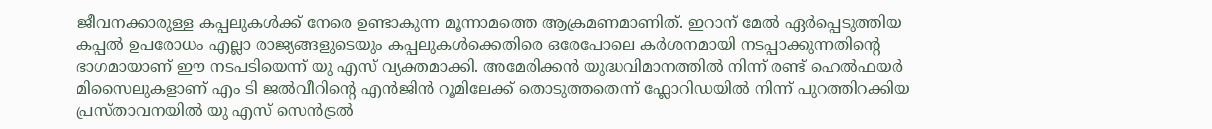ജീവനക്കാരുള്ള കപ്പലുകൾക്ക് നേരെ ഉണ്ടാകുന്ന മൂന്നാമത്തെ ആക്രമണമാണിത്. ഇറാന് മേൽ ഏർപ്പെടുത്തിയ കപ്പൽ ഉപരോധം എല്ലാ രാജ്യങ്ങളുടെയും കപ്പലുകൾക്കെതിരെ ഒരേപോലെ കർശനമായി നടപ്പാക്കുന്നതിന്റെ ഭാഗമായാണ് ഈ നടപടിയെന്ന് യു എസ് വ്യക്തമാക്കി. അമേരിക്കൻ യുദ്ധവിമാനത്തിൽ നിന്ന് രണ്ട് ഹെൽഫയർ മിസൈലുകളാണ് എം ടി ജൽവീറിന്റെ എൻജിൻ റൂമിലേക്ക് തൊടുത്തതെന്ന് ഫ്ലോറിഡയിൽ നിന്ന് പുറത്തിറക്കിയ പ്രസ്താവനയിൽ യു എസ് സെൻട്രൽ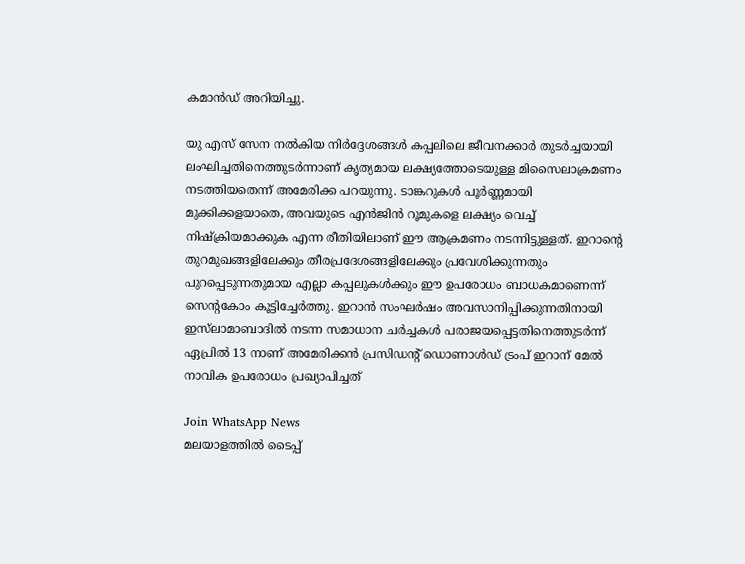കമാൻഡ് അറിയിച്ചു.

യു എസ് സേന നൽകിയ നിർദ്ദേശങ്ങൾ കപ്പലിലെ ജീവനക്കാർ തുടർച്ചയായി ലംഘിച്ചതിനെത്തുടർന്നാണ് കൃത്യമായ ലക്ഷ്യത്തോടെയുള്ള മിസൈലാക്രമണം നടത്തിയതെന്ന് അമേരിക്ക പറയുന്നു. ടാങ്കറുകൾ പൂർണ്ണമായി മുക്കിക്കളയാതെ, അവയുടെ എൻജിൻ റൂമുകളെ ലക്ഷ്യം വെച്ച് നിഷ്ക്രിയമാക്കുക എന്ന രീതിയിലാണ് ഈ ആക്രമണം നടന്നിട്ടുള്ളത്. ഇറാന്റെ തുറമുഖങ്ങളിലേക്കും തീരപ്രദേശങ്ങളിലേക്കും പ്രവേശിക്കുന്നതും പുറപ്പെടുന്നതുമായ എല്ലാ കപ്പലുകൾക്കും ഈ ഉപരോധം ബാധകമാണെന്ന് സെന്റകോം കൂട്ടിച്ചേർത്തു. ഇറാൻ സംഘർഷം അവസാനിപ്പിക്കുന്നതിനായി ഇസ്‍ലാമാബാദിൽ നടന്ന സമാധാന ചർച്ചകൾ പരാജയപ്പെട്ടതിനെത്തുടർന്ന് ഏപ്രിൽ 13 നാണ് അമേരിക്കൻ പ്രസിഡന്റ് ഡൊണാൾഡ് ട്രംപ് ഇറാന് മേൽ നാവിക ഉപരോധം പ്രഖ്യാപിച്ചത്

Join WhatsApp News
മലയാളത്തില്‍ ടൈപ്പ്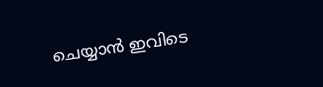ചെയ്യാന്‍ ഇവിടെ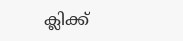ക്ലിക്ക്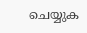ചെയ്യുക